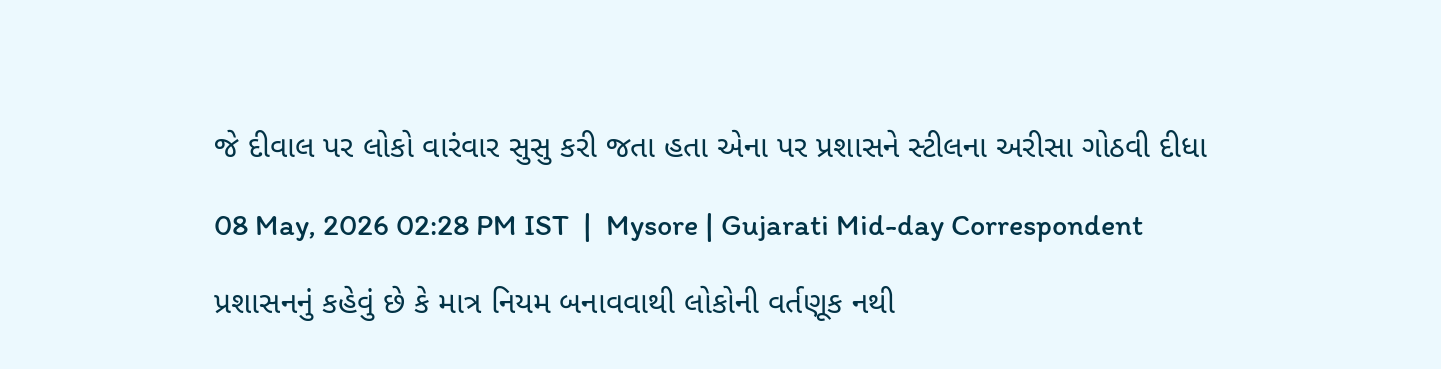જે દીવાલ પર લોકો વારંવાર સુસુ કરી જતા હતા એના પર પ્રશાસને સ્ટીલના અરીસા ગોઠવી દીધા

08 May, 2026 02:28 PM IST  |  Mysore | Gujarati Mid-day Correspondent

પ્રશાસનનું કહેવું છે કે માત્ર નિયમ બનાવવાથી લોકોની વર્તણૂક નથી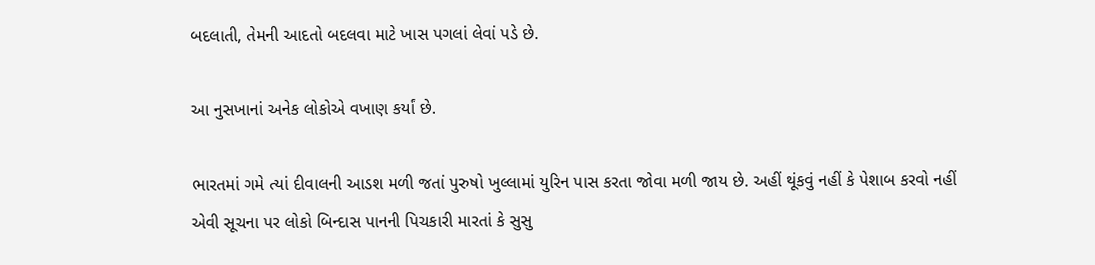બદલાતી, તેમની આદતો બદલવા માટે ખાસ પગલાં લેવાં પડે છે.

આ નુસખાનાં અનેક લોકોએ વખાણ કર્યાં છે.

ભારતમાં ગમે ત્યાં દીવાલની આડશ મળી જતાં પુરુષો ખુલ્લામાં યુરિન પાસ કરતા જોવા મળી જાય છે. અહીં થૂંકવું નહીં કે પેશાબ કરવો નહીં એવી સૂચના પર લોકો બિન્દાસ પાનની પિચકારી મારતાં કે સુસુ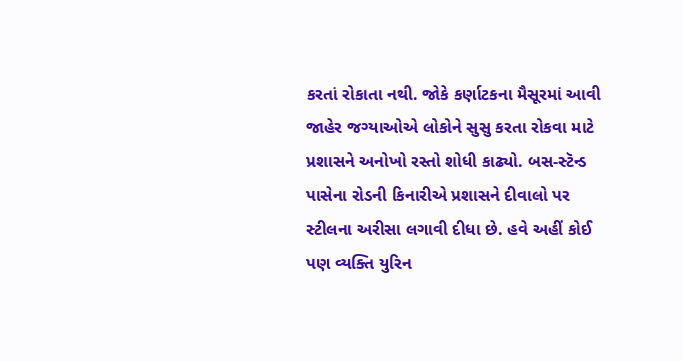કરતાં રોકાતા નથી. જોકે કર્ણાટકના મૈસૂરમાં આવી જાહેર જગ્યાઓએ લોકોને સુસુ કરતા રોકવા માટે પ્રશાસને અનોખો રસ્તો શોધી કાઢ્યો. બસ-સ્ટૅન્ડ પાસેના રોડની કિનારીએ પ્રશાસને દીવાલો પર સ્ટીલના અરીસા લગાવી દીધા છે. હવે અહીં કોઈ પણ વ્યક્તિ યુરિન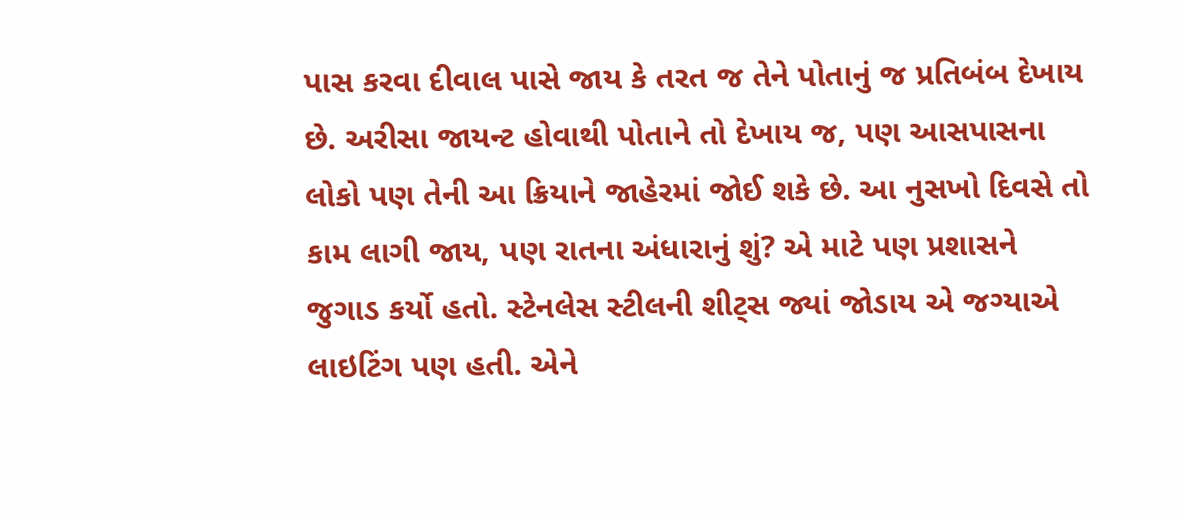પાસ કરવા દીવાલ પાસે જાય કે તરત જ તેને પોતાનું જ પ્રતિબંબ દેખાય છે. અરીસા જાયન્ટ હોવાથી પોતાને તો દેખાય જ, પણ આસપાસના લોકો પણ તેની આ ક્રિયાને જાહેરમાં જોઈ શકે છે. આ નુસખો દિવસે તો કામ લાગી જાય, પણ રાતના અંધારાનું શું? એ માટે પણ પ્રશાસને જુગાડ કર્યો હતો. સ્ટેનલેસ સ્ટીલની શીટ્સ જ્યાં જોડાય એ જગ્યાએ લાઇટિંગ પણ હતી. એને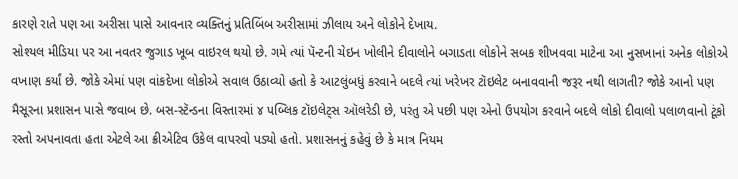કારણે રાતે પણ આ અરીસા પાસે આવનાર વ્યક્તિનું પ્રતિબિંબ અરીસામાં ઝીલાય અને લોકોને દેખાય.
સોશ્યલ મીડિયા પર આ નવતર જુગાડ ખૂબ વાઇરલ થયો છે. ગમે ત્યાં પૅન્ટની ચેઇન ખોલીને દીવાલોને બગાડતા લોકોને સબક શીખવવા માટેના આ નુસખાનાં અનેક લોકોએ વખાણ કર્યાં છે. જોકે એમાં પણ વાંકદેખા લોકોએ સવાલ ઉઠાવ્યો હતો કે આટલુંબધું કરવાને બદલે ત્યાં ખરેખર ટૉઇલેટ બનાવવાની જરૂર નથી લાગતી? જોકે આનો પણ મૈસૂરના પ્રશાસન પાસે જવાબ છે. બસ-સ્ટૅન્ડના વિસ્તારમાં ૪ પબ્લિક ટૉઇલેટ્સ ઑલરેડી છે, પરંતુ એ પછી પણ એનો ઉપયોગ કરવાને બદલે લોકો દીવાલો પલાળવાનો ટૂંકો રસ્તો અપનાવતા હતા એટલે આ ક્રીએટિવ ઉકેલ વાપરવો પડ્યો હતો. પ્રશાસનનું કહેવું છે કે માત્ર નિયમ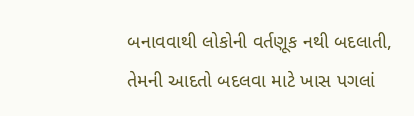બનાવવાથી લોકોની વર્તણૂક નથી બદલાતી, તેમની આદતો બદલવા માટે ખાસ પગલાં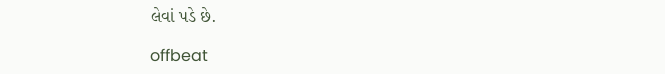લેવાં પડે છે.

offbeat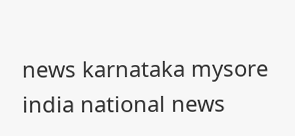news karnataka mysore india national news